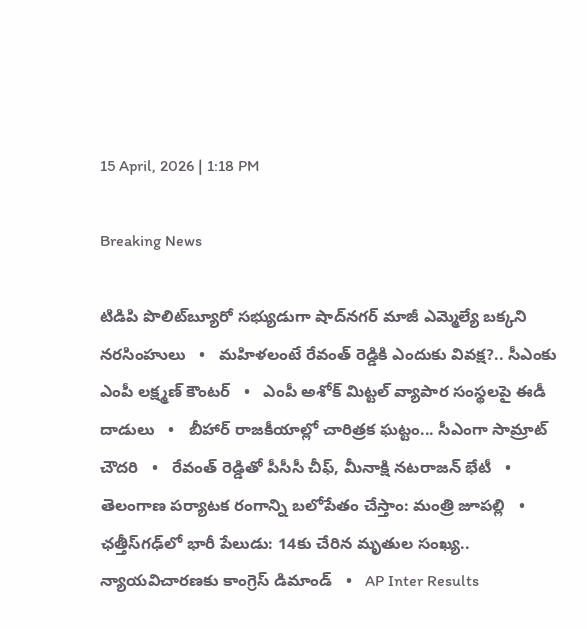15 April, 2026 | 1:18 PM

Breaking News

టిడిపి పొలిట్‌బ్యూరో సభ్యుడుగా షాద్‌నగర్ మాజీ ఎమ్మెల్యే బక్కని నరసింహులు   •   మహిళలంటే రేవంత్ రెడ్డికి ఎందుకు వివక్ష?.. సీఎంకు ఎంపీ లక్ష్మణ్ కౌంటర్   •   ఎంపీ అశోక్ మిట్టల్‌ వ్యాపార సంస్థలపై ఈడీ దాడులు   •   బీహార్ రాజకీయాల్లో చారిత్రక ఘట్టం... సీఎంగా సామ్రాట్‌ చౌదరి   •   రేవంత్‌ రెడ్డితో పీసీసీ చీఫ్, మీనాక్షి నటరాజన్ భేటీ   •   తెలంగాణ పర్యాటక రంగాన్ని బలోపేతం చేస్తాం: మంత్రి జూపల్లి   •   ఛత్తీస్‌గఢ్‌లో భారీ పేలుడు: 14కు చేరిన మృతుల సంఖ్య.. న్యాయవిచారణకు కాంగ్రెస్ డిమాండ్   •   AP Inter Results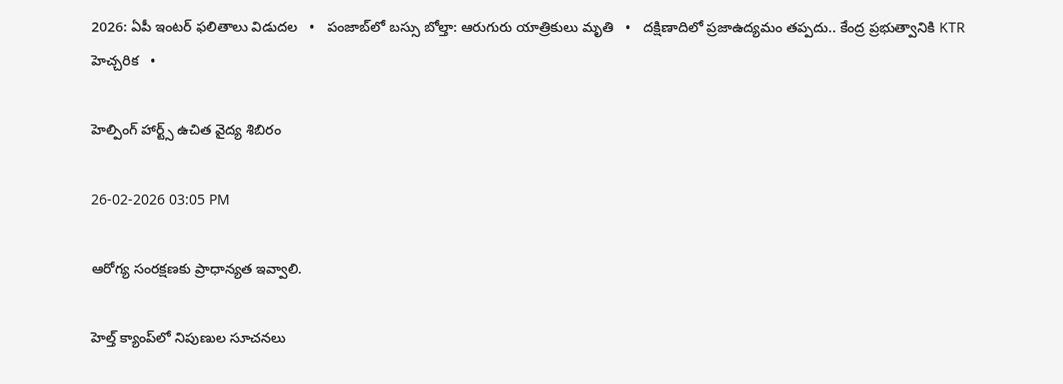2026: ఏపీ ఇంటర్ ఫలితాలు విడుదల   •   పంజాబ్‌లో బస్సు బోల్తా: ఆరుగురు యాత్రికులు మృతి   •   దక్షిణాదిలో ప్రజాఉద్యమం తప్పదు.. కేంద్ర ప్రభుత్వానికి KTR హెచ్చరిక   •

హెల్పింగ్ హార్ట్స్ ఉచిత వైద్య శిబిరం

26-02-2026 03:05 PM

ఆరోగ్య సంరక్షణకు ప్రాధాన్యత ఇవ్వాలి.

హెల్త్ క్యాంప్‌లో నిపుణుల సూచనలు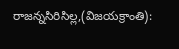రాజన్నసిరిసిల్ల,(విజయక్రాంతి):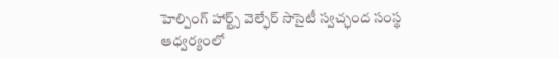హెల్పింగ్ హార్ట్స్ వెల్ఫేర్ సొసైటీ స్వచ్ఛంద సంస్థ ఆధ్వర్యంలో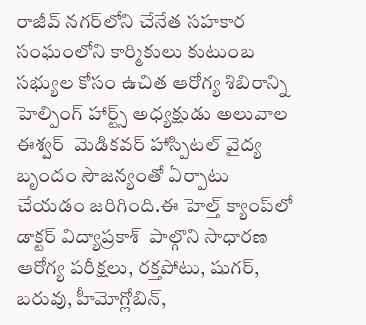రాజీవ్ నగర్‌లోని చేనేత సహకార సంఘంలోని కార్మికులు కుటుంబ సభ్యుల కోసం ఉచిత ఆరోగ్య శిబిరాన్ని హెల్పింగ్ హార్ట్స్ అధ్యక్షుడు అలువాల ఈశ్వర్  మెడికవర్ హాస్పిటల్ వైద్య బృందం సౌజన్యంతో ఏర్పాటు చేయడం జరిగింది.ఈ హెల్త్ క్యాంప్‌లో  డాక్టర్ విద్యాప్రకాశ్  పాల్గొని సాధారణ ఆరోగ్య పరీక్షలు, రక్తపోటు, షుగర్, బరువు, హీమోగ్లోబిన్,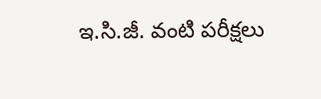ఇ.సి.జీ. వంటి పరీక్షలు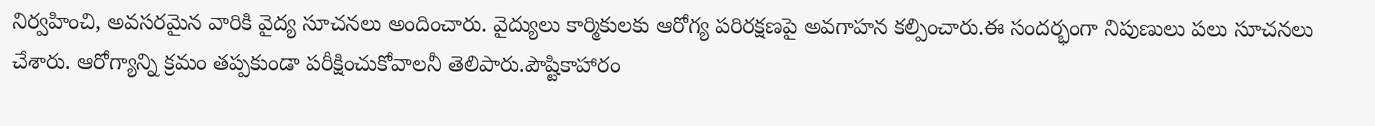నిర్వహించి, అవసరమైన వారికి వైద్య సూచనలు అందించారు. వైద్యులు కార్మికులకు ఆరోగ్య పరిరక్షణపై అవగాహన కల్పించారు.ఈ సందర్భంగా నిపుణులు పలు సూచనలు చేశారు. ఆరోగ్యాన్ని క్రమం తప్పకుండా పరీక్షించుకోవాలనీ తెలిపారు.పౌష్టికాహారం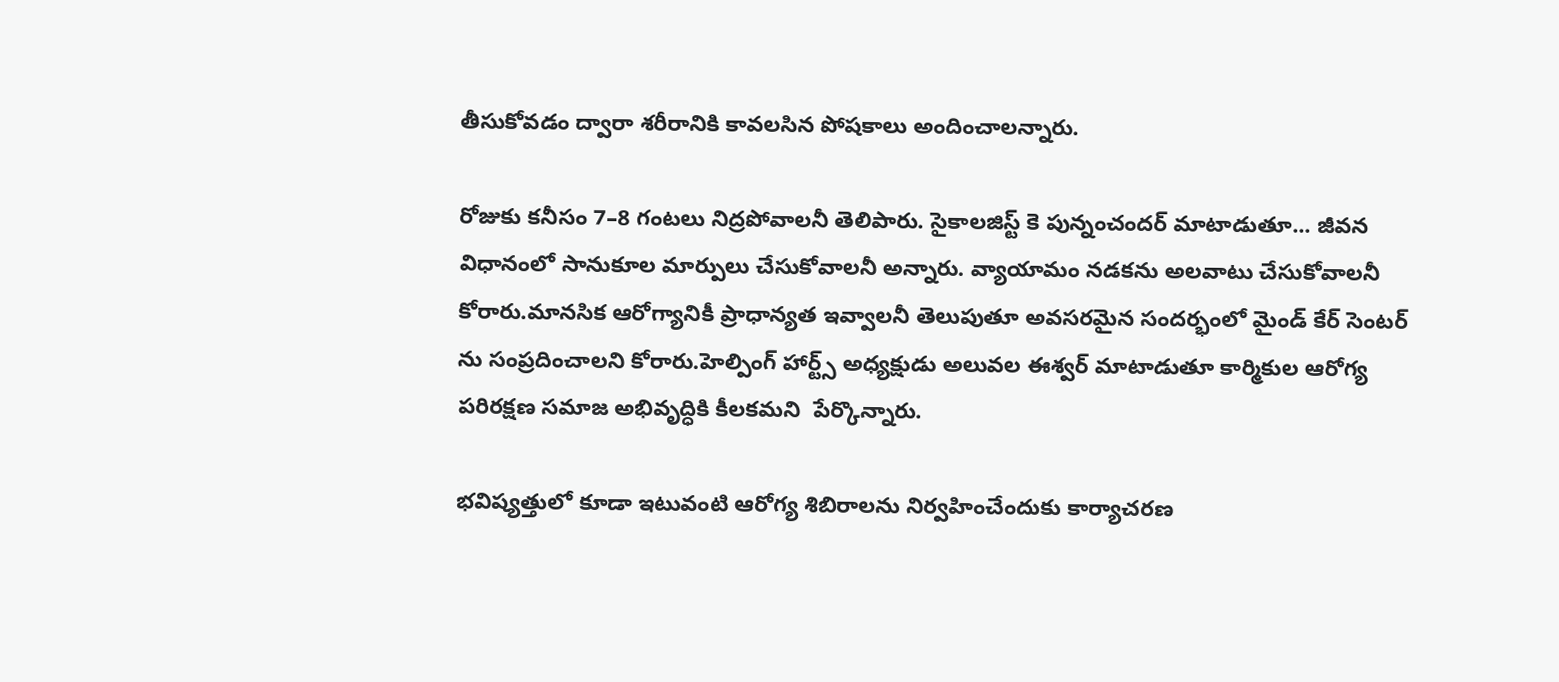తీసుకోవడం ద్వారా శరీరానికి కావలసిన పోషకాలు అందించాలన్నారు.

రోజుకు కనీసం 7–8 గంటలు నిద్రపోవాలనీ తెలిపారు. సైకాలజిస్ట్ కె పున్నంచందర్ మాటాడుతూ... జీవన విధానంలో సానుకూల మార్పులు చేసుకోవాలనీ అన్నారు. వ్యాయామం నడకను అలవాటు చేసుకోవాలనీ కోరారు.మానసిక ఆరోగ్యానికీ ప్రాధాన్యత ఇవ్వాలనీ తెలుపుతూ అవసరమైన సందర్భంలో మైండ్ కేర్ సెంటర్ ను సంప్రదించాలని కోరారు.హెల్పింగ్ హార్ట్స్ అధ్యక్షుడు అలువల ఈశ్వర్ మాటాడుతూ కార్మికుల ఆరోగ్య పరిరక్షణ సమాజ అభివృద్ధికి కీలకమని  పేర్కొన్నారు.

భవిష్యత్తులో కూడా ఇటువంటి ఆరోగ్య శిబిరాలను నిర్వహించేందుకు కార్యాచరణ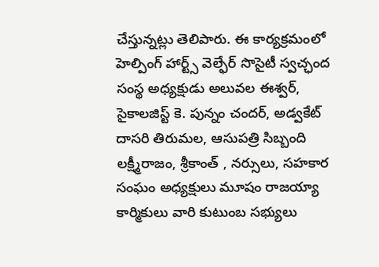చేస్తున్నట్లు తెలిపారు. ఈ కార్యక్రమంలో హెల్పింగ్ హార్ట్స్ వెల్ఫేర్ సొసైటీ స్వచ్ఛంద సంస్థ అధ్యక్షుడు అలువల ఈశ్వర్, సైకాలజిస్ట్ కె. పున్నం చందర్, అడ్వకేట్ దాసరి తిరుమల, ఆసుపత్రి సిబ్బంది లక్ష్మీరాజం, శ్రీకాంత్ , నర్సులు, సహకార సంఘం అధ్యక్షులు మూషం రాజయ్యా కార్మికులు వారి కుటుంబ సభ్యులు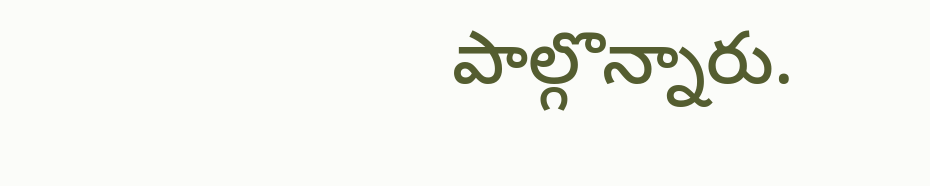పాల్గొన్నారు.